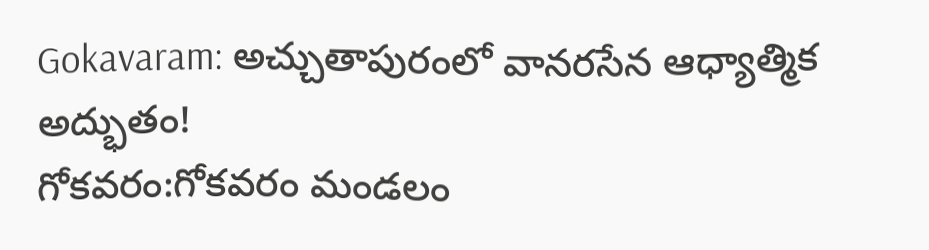Gokavaram: అచ్చుతాపురంలో వానరసేన ఆధ్యాత్మిక అద్భుతం!
గోకవరం:గోకవరం మండలం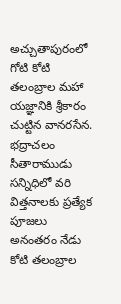అచ్చుతాపురంలో గోటి కోటి తలంబ్రాల మహా యజ్ఞానికి శ్రీకారం చుట్టిన వానరసేన.
భద్రాచలం సీతారాముడు సన్నిధిలో వరి విత్తనాలకు ప్రత్యేక పూజలు అనంతరం నేడు కోటి తలంబ్రాల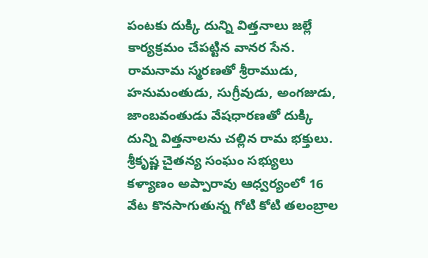పంటకు దుక్కి దున్ని విత్తనాలు జల్లే కార్యక్రమం చేపట్టిన వానర సేన.
రామనామ స్మరణతో శ్రీరాముడు, హనుమంతుడు, సుగ్రీవుడు, అంగజుడు, జాంబవంతుడు వేషధారణతో దుక్కి దున్ని విత్తనాలను చల్లిన రామ భక్తులు.
శ్రీకృష్ణ చైతన్య సంఘం సభ్యులు కళ్యాణం అప్పారావు ఆధ్వర్యంలో 16 వేట కొనసాగుతున్న గోటి కోటి తలంబ్రాల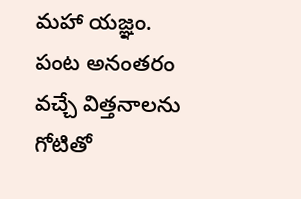మహా యజ్ఞం.
పంట అనంతరం వచ్చే విత్తనాలను గోటితో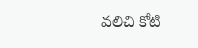వలిచి కోటి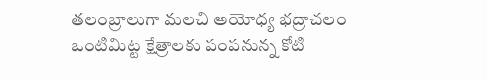తలంబ్రాలుగా మలచి అయోధ్య భద్రాచలం ఒంటిమిట్ట క్షేత్రాలకు పంపనున్న కోటి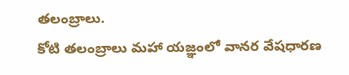తలంబ్రాలు.
కోటి తలంబ్రాలు మహా యజ్ఞంలో వానర వేషధారణ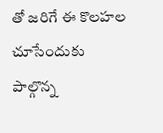తో జరిగే ఈ కొలహల చూసేందుకు పాల్గొన్న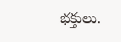భక్తులు.